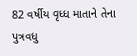82 વર્ષીય વૃધ્ધ માતાને તેના પુત્રવધુ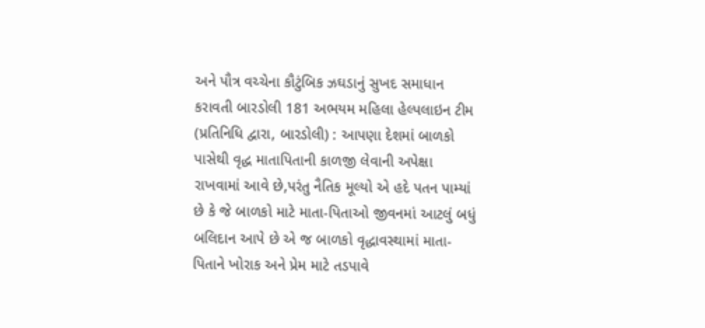અને પૌત્ર વચ્ચેના કૌટુંબિક ઝઘડાનું સુખદ સમાધાન કરાવતી બારડોલી 181 અભયમ મહિલા હેલ્પલાઇન ટીમ
(પ્રતિનિધિ દ્વારા, બારડોલી) : આપણા દેશમાં બાળકો પાસેથી વૃદ્ધ માતાપિતાની કાળજી લેવાની અપેક્ષા રાખવામાં આવે છે,પરંતુ નૈતિક મૂલ્યો એ હદે પતન પામ્યાં છે કે જે બાળકો માટે માતા-પિતાઓ જીવનમાં આટલું બધું બલિદાન આપે છે એ જ બાળકો વૃદ્ધાવસ્થામાં માતા-પિતાને ખોરાક અને પ્રેમ માટે તડપાવે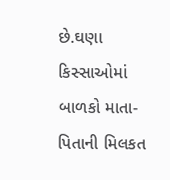છે.ઘણા કિસ્સાઓમાં બાળકો માતા-પિતાની મિલકત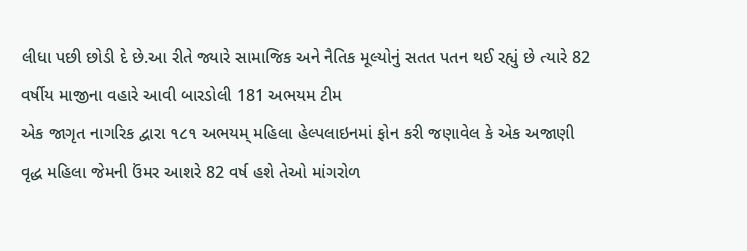લીધા પછી છોડી દે છે.આ રીતે જ્યારે સામાજિક અને નૈતિક મૂલ્યોનું સતત પતન થઈ રહ્યું છે ત્યારે 82 વર્ષીય માજીના વહારે આવી બારડોલી 181 અભયમ ટીમ
એક જાગૃત નાગરિક દ્વારા ૧૮૧ અભયમ્ મહિલા હેલ્પલાઇનમાં ફોન કરી જણાવેલ કે એક અજાણી વૃદ્ધ મહિલા જેમની ઉંમર આશરે 82 વર્ષ હશે તેઓ માંગરોળ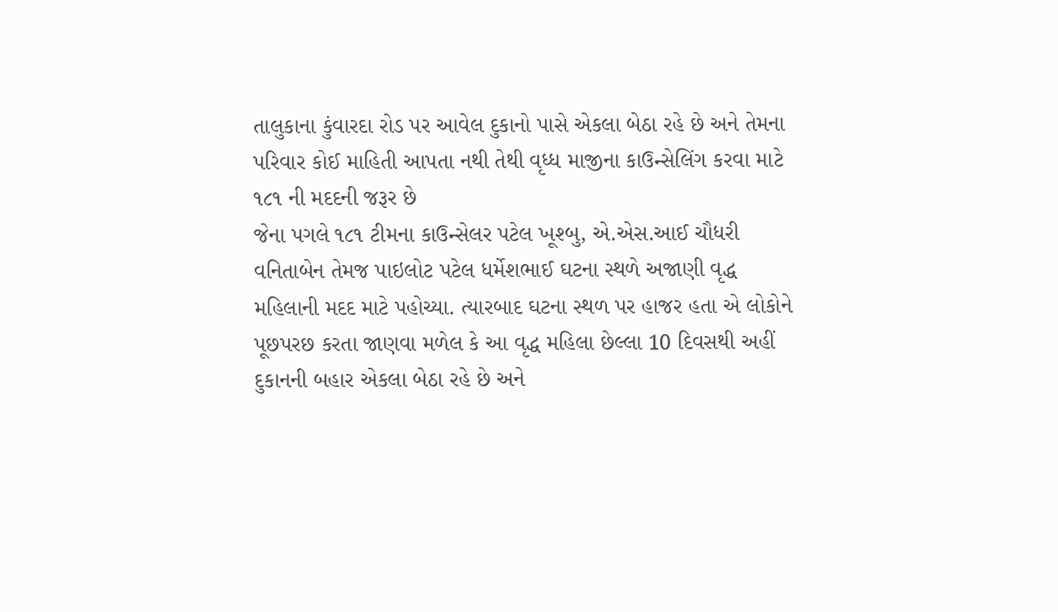તાલુકાના કુંવારદા રોડ પર આવેલ દુકાનો પાસે એકલા બેઠા રહે છે અને તેમના પરિવાર કોઈ માહિતી આપતા નથી તેથી વૃધ્ધ માજીના કાઉન્સેલિંગ કરવા માટે ૧૮૧ ની મદદની જરૂર છે
જેના પગલે ૧૮૧ ટીમના કાઉન્સેલર પટેલ ખૂશ્બુ, એ.એસ.આઈ ચૌધરી વનિતાબેન તેમજ પાઇલોટ પટેલ ધર્મેશભાઈ ઘટના સ્થળે અજાણી વૃદ્ધ મહિલાની મદદ માટે પહોચ્યા. ત્યારબાદ ઘટના સ્થળ પર હાજર હતા એ લોકોને પૂછપરછ કરતા જાણવા મળેલ કે આ વૃદ્ધ મહિલા છેલ્લા 10 દિવસથી અહીં દુકાનની બહાર એકલા બેઠા રહે છે અને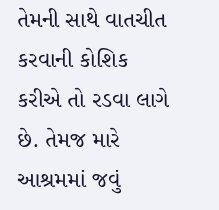તેમની સાથે વાતચીત કરવાની કોશિક કરીએ તો રડવા લાગે છે. તેમજ મારે આશ્રમમાં જવું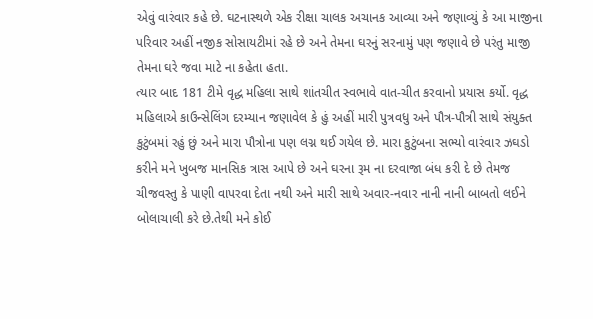એવું વારંવાર કહે છે. ઘટનાસ્થળે એક રીક્ષા ચાલક અચાનક આવ્યા અને જણાવ્યું કે આ માજીના પરિવાર અહીં નજીક સોસાયટીમાં રહે છે અને તેમના ઘરનું સરનામું પણ જણાવે છે પરંતુ માજી તેમના ઘરે જવા માટે ના કહેતા હતા.
ત્યાર બાદ 181 ટીમે વૃદ્ધ મહિલા સાથે શાંતચીત સ્વભાવે વાત-ચીત કરવાનો પ્રયાસ કર્યો. વૃદ્ધ મહિલાએ કાઉન્સેલિંગ દરમ્યાન જણાવેલ કે હું અહીં મારી પુત્રવધુ અને પૌત્ર-પૌત્રી સાથે સંયુક્ત કુટુંબમાં રહું છું અને મારા પૌત્રોના પણ લગ્ન થઈ ગયેલ છે. મારા કુટુંબના સભ્યો વારંવાર ઝઘડો કરીને મને ખુબજ માનસિક ત્રાસ આપે છે અને ઘરના રૂમ ના દરવાજા બંધ કરી દે છે તેમજ ચીજવસ્તુ કે પાણી વાપરવા દેતા નથી અને મારી સાથે અવાર-નવાર નાની નાની બાબતો લઈને બોલાચાલી કરે છે.તેથી મને કોઈ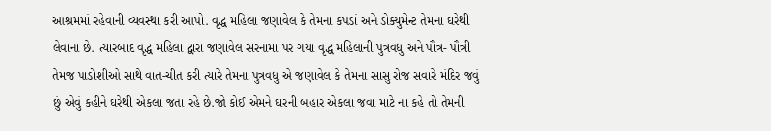આશ્રમમાં રહેવાની વ્યવસ્થા કરી આપો. વૃદ્ધ મહિલા જણાવેલ કે તેમના કપડાં અને ડોક્યુમેન્ટ તેમના ઘરેથી લેવાના છે. ત્યારબાદ વૃદ્ધ મહિલા દ્વારા જણાવેલ સરનામા પર ગયા વૃદ્ધ મહિલાની પુત્રવધુ અને પૌત્ર- પૌત્રી તેમજ પાડોશીઓ સાથે વાત-ચીત કરી ત્યારે તેમના પુત્રવધુ એ જણાવેલ કે તેમના સાસુ રોજ સવારે મંદિર જવું છું એવું કહીને ઘરેથી એકલા જતા રહે છે.જો કોઈ એમને ઘરની બહાર એકલા જવા માટે ના કહે તો તેમની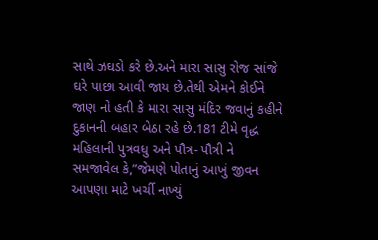સાથે ઝઘડો કરે છે.અને મારા સાસુ રોજ સાંજે ઘરે પાછા આવી જાય છે.તેથી એમને કોઈને જાણ નો હતી કે મારા સાસુ મંદિર જવાનું કહીને દુકાનની બહાર બેઠા રહે છે.181 ટીમે વૃદ્ધ મહિલાની પુત્રવધુ અને પૌત્ર- પૌત્રી ને સમજાવેલ કે,”જેમણે પોતાનું આખું જીવન આપણા માટે ખર્ચી નાખ્યું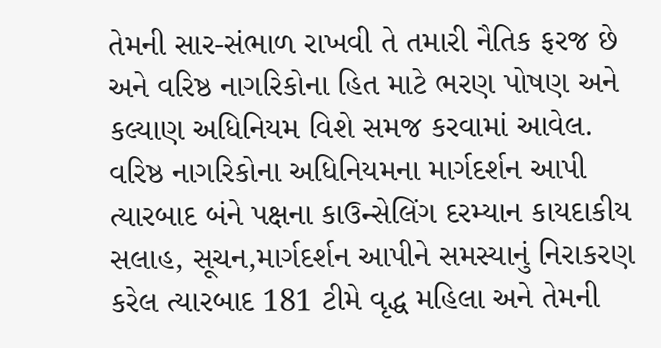તેમની સાર-સંભાળ રાખવી તે તમારી નૈતિક ફરજ છે અને વરિષ્ઠ નાગરિકોના હિત માટે ભરણ પોષણ અને કલ્યાણ અધિનિયમ વિશે સમજ કરવામાં આવેલ. વરિષ્ઠ નાગરિકોના અધિનિયમના માર્ગદર્શન આપી ત્યારબાદ બંને પક્ષના કાઉન્સેલિંગ દરમ્યાન કાયદાકીય સલાહ, સૂચન,માર્ગદર્શન આપીને સમસ્યાનું નિરાકરણ કરેલ ત્યારબાદ 181 ટીમે વૃદ્ધ મહિલા અને તેમની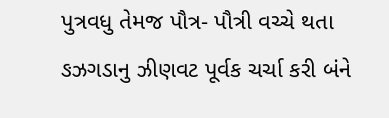પુત્રવધુ તેમજ પૌત્ર- પૌત્રી વચ્ચે થતા ઙઝગડાનુ ઝીણવટ પૂર્વક ચર્ચા કરી બંને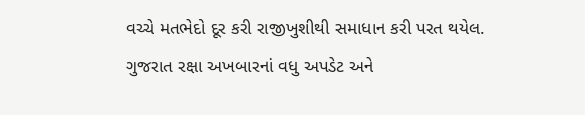વચ્ચે મતભેદો દૂર કરી રાજીખુશીથી સમાધાન કરી પરત થયેલ.
ગુજરાત રક્ષા અખબારનાં વધુ અપડેટ અને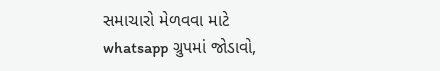સમાચારો મેળવવા માટે whatsapp ગ્રુપમાં જોડાવો,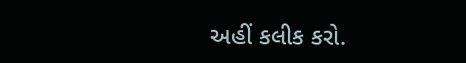અહીં કલીક કરો.